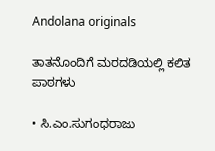Andolana originals

ತಾತನೊಂದಿಗೆ ಮರದಡಿಯಲ್ಲಿ ಕಲಿತ ಪಾಠಗಳು

• ಸಿ.ಎಂ.ಸುಗಂಧರಾಜು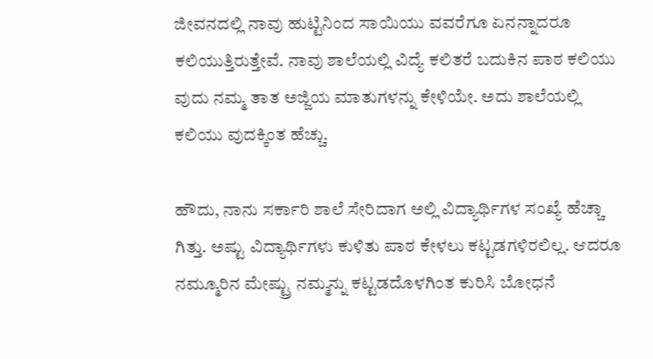ಜೀವನದಲ್ಲಿ ನಾವು ಹುಟ್ಟಿನಿಂದ ಸಾಯಿಯು ವವರೆಗೂ ಏನನ್ನಾದರೂ ಕಲಿಯುತ್ತಿರುತ್ತೇವೆ. ನಾವು ಶಾಲೆಯಲ್ಲಿ ವಿದ್ಯೆ ಕಲಿತರೆ ಬದುಕಿನ ಪಾಠ ಕಲಿಯು ವುದು ನಮ್ಮ ತಾತ ಅಜ್ಜಿಯ ಮಾತುಗಳನ್ನು ಕೇಳಿಯೇ. ಅದು ಶಾಲೆಯಲ್ಲಿ ಕಲಿಯು ವುದಕ್ಕಿಂತ ಹೆಚ್ಚು.

ಹೌದು, ನಾನು ಸರ್ಕಾರಿ ಶಾಲೆ ಸೇರಿದಾಗ ಅಲ್ಲಿ ವಿದ್ಯಾರ್ಥಿಗಳ ಸಂಖ್ಯೆ ಹೆಚ್ಚಾ ಗಿತ್ತು. ಅಷ್ಟು ವಿದ್ಯಾರ್ಥಿಗಳು ಕುಳಿತು ಪಾಠ ಕೇಳಲು ಕಟ್ಟಡಗಳಿರಲಿಲ್ಲ. ಆದರೂ ನಮ್ಮೂರಿನ ಮೇಷ್ಟ್ರು ನಮ್ಮನ್ನು ಕಟ್ಟಡದೊಳಗಿಂತ ಕುರಿಸಿ ಬೋಧನೆ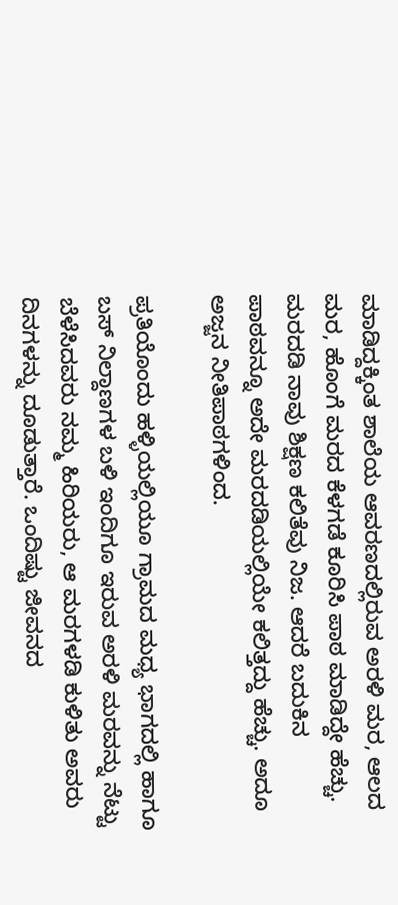ಮಾಡಿದ್ದಕ್ಕಿಂತ ಶಾಲೆಯ ಆವರಣದಲ್ಲಿರುವ ಅರಳಿ ಮರ, ಆಲದ ಮರ, ಹೊಂಗೆ ಮರದ ಕೆಳಗಡೆ ಕೂರಿಸಿ ಪಾಠ ಮಾಡಿದ್ದೇ ಹೆಚ್ಚು. ಮರದಡಿ ನಾವು ಶಿಕ್ಷಣ ಕಲಿತೆವು ನಿಜ. ಆದರೆ ಬದುಕಿನ ಪಾಠವನ್ನೂ ಅದೇ ಮರದಡಿಯಲ್ಲಿಯೇ ಕಲಿತ್ತದ್ದು ಹೆಚ್ಚು. ಅದೂ ಅಜ್ಜನ ನೀತಿಪಾಠಗಳಿಂದ.

ಪ್ರತಿಯೊಂದು ಹಳ್ಳಿಯಲ್ಲಿಯೂ ಗ್ರಾಮದ ಮಧ್ಯ ಭಾಗದಲ್ಲಿ ಹಾಗೂ ಬಸ್‌ ನಿಲ್ದಾಣಗಳ ಬಳಿ ಇಂದಿಗೂ ಇರುವ ಅರಳಿ ಮರವನ್ನು ನೆಟ್ಟು ಬೆಳೆಸಿದವರು ನಮ್ಮ ಹಿರಿಯರು, ಆ ಮರಗಳಡಿ ಕುಳಿತು ಅವರು ದಿನಗಳನ್ನು ದೂಡುತ್ತಾರೆ. ಒಂದಿಷ್ಟು ಜೀವನದ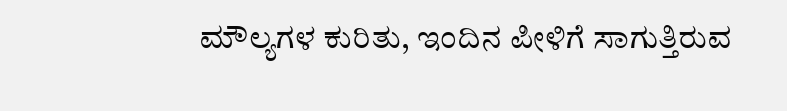ಮೌಲ್ಯಗಳ ಕುರಿತು, ಇಂದಿನ ಪೀಳಿಗೆ ಸಾಗುತ್ತಿರುವ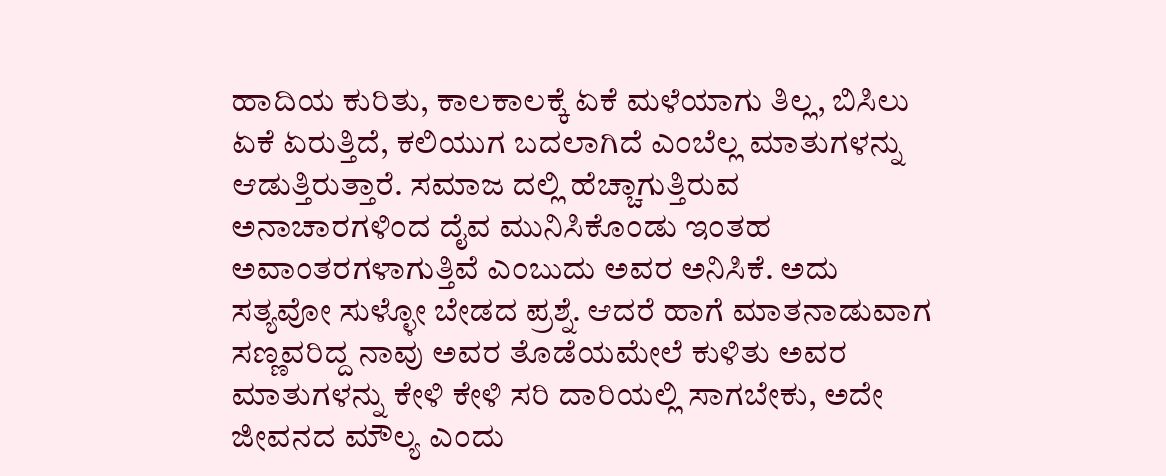ಹಾದಿಯ ಕುರಿತು, ಕಾಲಕಾಲಕ್ಕೆ ಏಕೆ ಮಳೆಯಾಗು ತಿಲ್ಲ, ಬಿಸಿಲು ಏಕೆ ಏರುತ್ತಿದೆ, ಕಲಿಯುಗ ಬದಲಾಗಿದೆ ಎಂಬೆಲ್ಲ ಮಾತುಗಳನ್ನು ಆಡುತ್ತಿರುತ್ತಾರೆ. ಸಮಾಜ ದಲ್ಲಿ ಹೆಚ್ಚಾಗುತ್ತಿರುವ ಅನಾಚಾರಗಳಿಂದ ದೈವ ಮುನಿಸಿಕೊಂಡು ಇಂತಹ ಅವಾಂತರಗಳಾಗುತ್ತಿವೆ ಎಂಬುದು ಅವರ ಅನಿಸಿಕೆ. ಅದು ಸತ್ಯವೋ ಸುಳ್ಳೋ ಬೇಡದ ಪ್ರಶ್ನೆ. ಆದರೆ ಹಾಗೆ ಮಾತನಾಡುವಾಗ ಸಣ್ಣವರಿದ್ದ ನಾವು ಅವರ ತೊಡೆಯಮೇಲೆ ಕುಳಿತು ಅವರ ಮಾತುಗಳನ್ನು ಕೇಳಿ ಕೇಳಿ ಸರಿ ದಾರಿಯಲ್ಲಿ ಸಾಗಬೇಕು, ಅದೇ ಜೀವನದ ಮೌಲ್ಯ ಎಂದು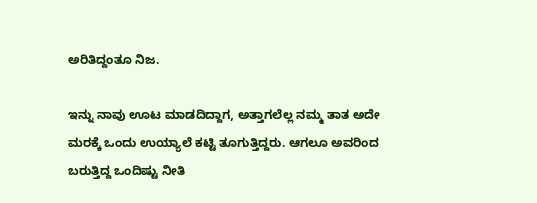ಅರಿತಿದ್ದಂತೂ ನಿಜ.

ಇನ್ನು ನಾವು ಊಟ ಮಾಡದಿದ್ದಾಗ, ಅತ್ತಾಗಲೆಲ್ಲ ನಮ್ಮ ತಾತ ಅದೇ ಮರಕ್ಕೆ ಒಂದು ಉಯ್ಯಾಲೆ ಕಟ್ಟಿ ತೂಗುತ್ತಿದ್ದರು. ಆಗಲೂ ಅವರಿಂದ ಬರುತ್ತಿದ್ದ ಒಂದಿಷ್ಟು ನೀತಿ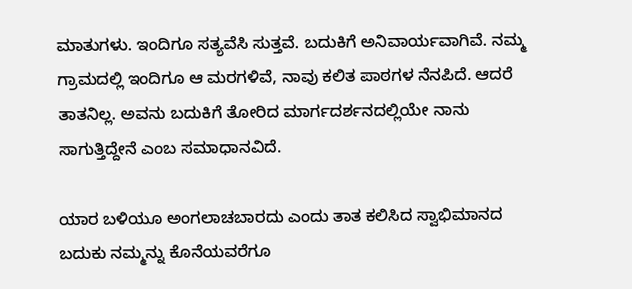ಮಾತುಗಳು. ಇಂದಿಗೂ ಸತ್ಯವೆಸಿ ಸುತ್ತವೆ. ಬದುಕಿಗೆ ಅನಿವಾರ್ಯವಾಗಿವೆ. ನಮ್ಮ ಗ್ರಾಮದಲ್ಲಿ ಇಂದಿಗೂ ಆ ಮರಗಳಿವೆ, ನಾವು ಕಲಿತ ಪಾಠಗಳ ನೆನಪಿದೆ. ಆದರೆ ತಾತನಿಲ್ಲ. ಅವನು ಬದುಕಿಗೆ ತೋರಿದ ಮಾರ್ಗದರ್ಶನದಲ್ಲಿಯೇ ನಾನು ಸಾಗುತ್ತಿದ್ದೇನೆ ಎಂಬ ಸಮಾಧಾನವಿದೆ.

ಯಾರ ಬಳಿಯೂ ಅಂಗಲಾಚಬಾರದು ಎಂದು ತಾತ ಕಲಿಸಿದ ಸ್ವಾಭಿಮಾನದ ಬದುಕು ನಮ್ಮನ್ನು ಕೊನೆಯವರೆಗೂ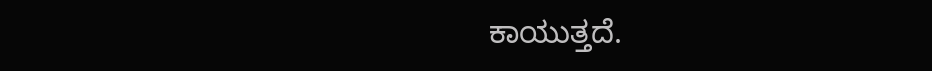ಕಾಯುತ್ತದೆ.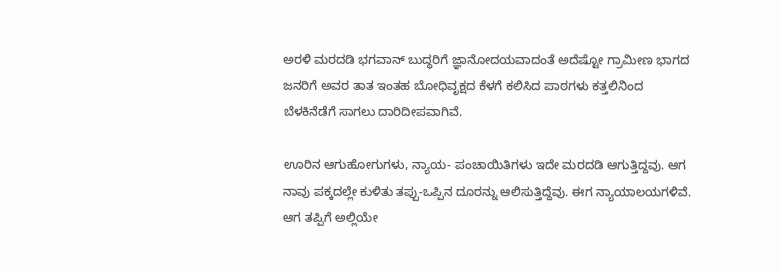ಅರಳಿ ಮರದಡಿ ಭಗವಾನ್ ಬುದ್ಧರಿಗೆ ಜ್ಞಾನೋದಯವಾದಂತೆ ಅದೆಷ್ಟೋ ಗ್ರಾಮೀಣ ಭಾಗದ ಜನರಿಗೆ ಅವರ ತಾತ ಇಂತಹ ಬೋಧಿವೃಕ್ಷದ ಕೆಳಗೆ ಕಲಿಸಿದ ಪಾಠಗಳು ಕತ್ತಲಿನಿಂದ ಬೆಳಕಿನೆಡೆಗೆ ಸಾಗಲು ದಾರಿದೀಪವಾಗಿವೆ.

ಊರಿನ ಆಗುಹೋಗುಗಳು, ನ್ಯಾಯ- ಪಂಚಾಯಿತಿಗಳು ಇದೇ ಮರದಡಿ ಆಗುತ್ತಿದ್ದವು. ಆಗ ನಾವು ಪಕ್ಕದಲ್ಲೇ ಕುಳಿತು ತಪ್ಪು-ಒಪ್ಪಿನ ದೂರನ್ನು ಆಲಿಸುತ್ತಿದ್ದೆವು. ಈಗ ನ್ಯಾಯಾಲಯಗಳಿವೆ. ಆಗ ತಪ್ಪಿಗೆ ಅಲ್ಲಿಯೇ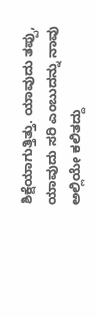ಶಿಕ್ಷೆಯಾಗುತ್ತಿತ್ತು. ಯಾವುದು ತಪ್ಪು, ಯಾವುದು ಸರಿ ಎಂಬುದನ್ನು ನಾವು ಅಲ್ಲಿಯೇ ಕಲಿತದ್ದು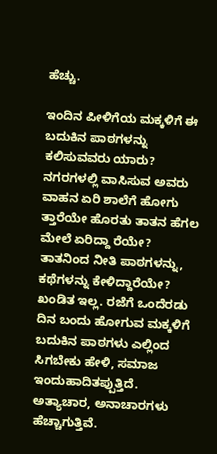ಹೆಚ್ಚು.

ಇಂದಿನ ಪೀಳಿಗೆಯ ಮಕ್ಕಳಿಗೆ ಈ ಬದುಕಿನ ಪಾಠಗಳನ್ನು ಕಲಿಸುವವರು ಯಾರು? ನಗರಗಳಲ್ಲಿ ವಾಸಿಸುವ ಅವರು ವಾಹನ ಏರಿ ಶಾಲೆಗೆ ಹೋಗು ತ್ತಾರೆಯೇ ಹೊರತು ತಾತನ ಹೆಗಲ ಮೇಲೆ ಏರಿದ್ದಾ ರೆಯೇ? ತಾತನಿಂದ ನೀತಿ ಪಾಠಗಳನ್ನು, ಕಥೆಗಳನ್ನು ಕೇಳಿದ್ದಾರೆಯೇ? ಖಂಡಿತ ಇಲ್ಲ. ರಜೆಗೆ ಒಂದೆರಡು ದಿನ ಬಂದು ಹೋಗುವ ಮಕ್ಕಳಿಗೆ ಬದುಕಿನ ಪಾಠಗಳು ಎಲ್ಲಿಂದ ಸಿಗಬೇಕು ಹೇಳಿ, ಸಮಾಜ ಇಂದುಹಾದಿತಪ್ಪುತ್ತಿದೆ. ಅತ್ಯಾಚಾರ, ಅನಾಚಾರಗಳು ಹೆಚ್ಚಾಗುತ್ತಿವೆ.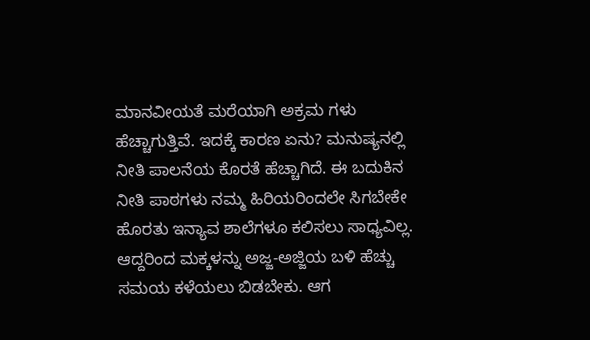ಮಾನವೀಯತೆ ಮರೆಯಾಗಿ ಅಕ್ರಮ ಗಳು ಹೆಚ್ಚಾಗುತ್ತಿವೆ. ಇದಕ್ಕೆ ಕಾರಣ ಏನು? ಮನುಷ್ಯನಲ್ಲಿ ನೀತಿ ಪಾಲನೆಯ ಕೊರತೆ ಹೆಚ್ಚಾಗಿದೆ. ಈ ಬದುಕಿನ ನೀತಿ ಪಾಠಗಳು ನಮ್ಮ ಹಿರಿಯರಿಂದಲೇ ಸಿಗಬೇಕೇ ಹೊರತು ಇನ್ಯಾವ ಶಾಲೆಗಳೂ ಕಲಿಸಲು ಸಾಧ್ಯವಿಲ್ಲ. ಆದ್ದರಿಂದ ಮಕ್ಕಳನ್ನು ಅಜ್ಜ-ಅಜ್ಜಿಯ ಬಳಿ ಹೆಚ್ಚು ಸಮಯ ಕಳೆಯಲು ಬಿಡಬೇಕು. ಆಗ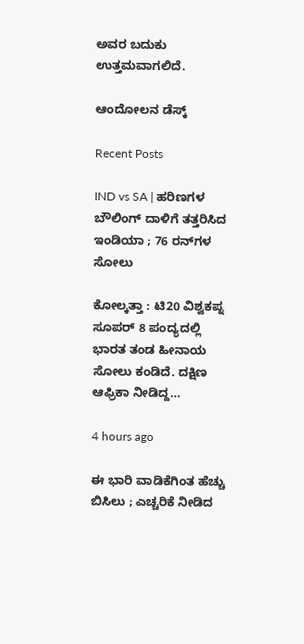ಅವರ ಬದುಕು ಉತ್ತಮವಾಗಲಿದೆ.

ಆಂದೋಲನ ಡೆಸ್ಕ್

Recent Posts

IND vs SA | ಹರಿಣಗಳ ಬೌಲಿಂಗ್‌ ದಾಳಿಗೆ ತತ್ತರಿಸಿದ ಇಂಡಿಯಾ ; 76 ರನ್‌ಗಳ ಸೋಲು

ಕೋಲ್ಕತ್ತಾ : ಟಿ20 ವಿಶ್ವಕಪ್ನ ಸೂಪರ್ 8 ಪಂದ್ಯದಲ್ಲಿ ಭಾರತ ತಂಡ ಹೀನಾಯ ಸೋಲು ಕಂಡಿದೆ. ದಕ್ಷಿಣ ಆಫ್ರಿಕಾ ನೀಡಿದ್ದ…

4 hours ago

ಈ ಭಾರಿ ವಾಡಿಕೆಗಿಂತ ಹೆಚ್ಚು ಬಿಸಿಲು ; ಎಚ್ಚರಿಕೆ ನೀಡಿದ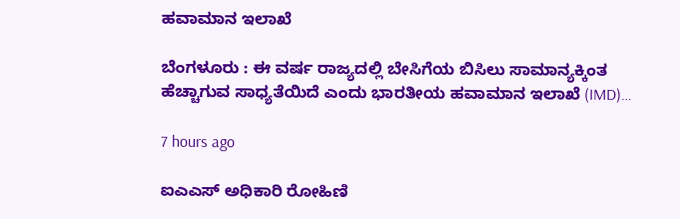ಹವಾಮಾನ ಇಲಾಖೆ

ಬೆಂಗಳೂರು : ಈ ವರ್ಷ ರಾಜ್ಯದಲ್ಲಿ ಬೇಸಿಗೆಯ ಬಿಸಿಲು ಸಾಮಾನ್ಯಕ್ಕಿಂತ ಹೆಚ್ಚಾಗುವ ಸಾಧ್ಯತೆಯಿದೆ ಎಂದು ಭಾರತೀಯ ಹವಾಮಾನ ಇಲಾಖೆ (IMD)…

7 hours ago

ಐಎಎಸ್‌ ಅಧಿಕಾರಿ ರೋಹಿಣಿ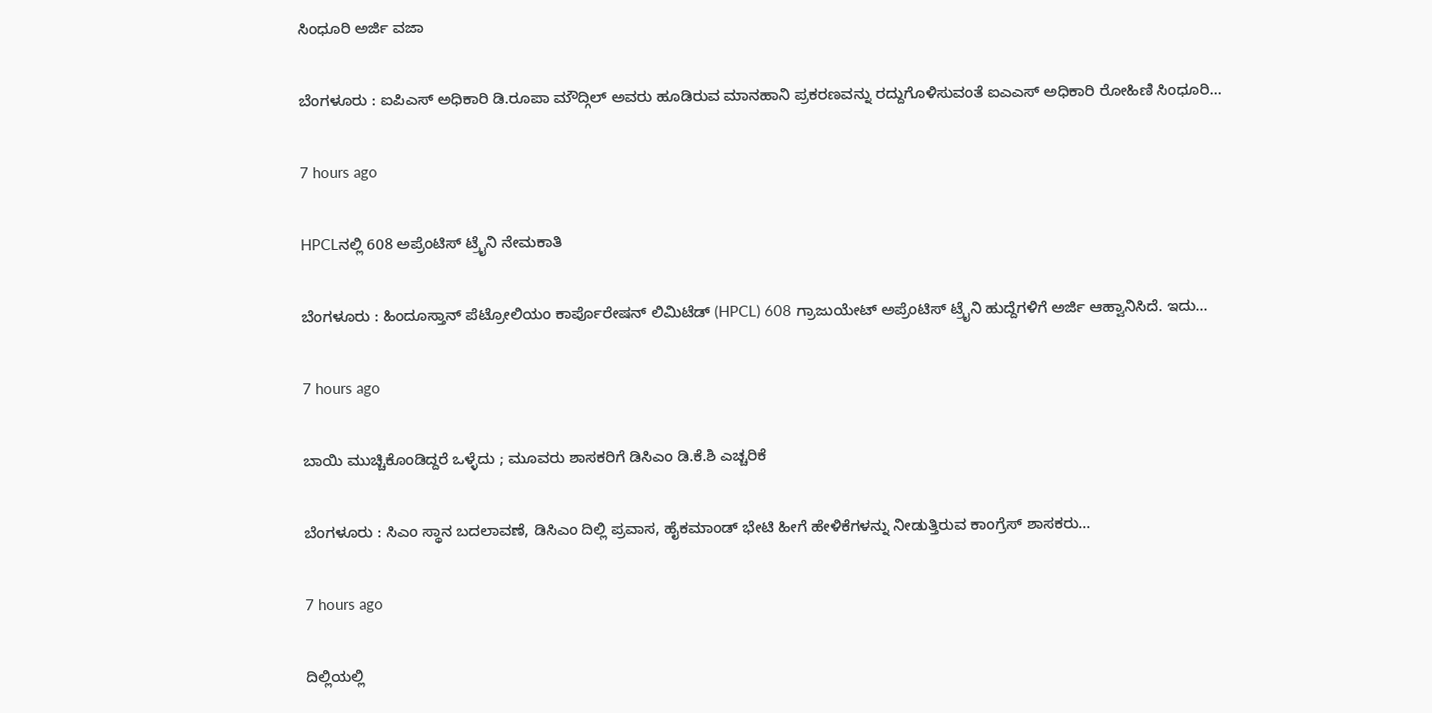ಸಿಂಧೂರಿ ಅರ್ಜಿ ವಜಾ

ಬೆಂಗಳೂರು : ಐಪಿಎಸ್ ಅಧಿಕಾರಿ ಡಿ.ರೂಪಾ ಮೌದ್ಗಿಲ್ ಅವರು ಹೂಡಿರುವ ಮಾನಹಾನಿ ಪ್ರಕರಣವನ್ನು ರದ್ದುಗೊಳಿಸುವಂತೆ ಐಎಎಸ್ ಅಧಿಕಾರಿ ರೋಹಿಣಿ ಸಿಂಧೂರಿ…

7 hours ago

HPCLನಲ್ಲಿ 608 ಅಪ್ರೆಂಟಿಸ್ ಟ್ರೈನಿ ನೇಮಕಾತಿ

ಬೆಂಗಳೂರು : ಹಿಂದೂಸ್ತಾನ್ ಪೆಟ್ರೋಲಿಯಂ ಕಾರ್ಪೊರೇಷನ್ ಲಿಮಿಟೆಡ್ (HPCL) 608 ಗ್ರಾಜುಯೇಟ್ ಅಪ್ರೆಂಟಿಸ್ ಟ್ರೈನಿ ಹುದ್ದೆಗಳಿಗೆ ಅರ್ಜಿ ಆಹ್ವಾನಿಸಿದೆ. ಇದು…

7 hours ago

ಬಾಯಿ ಮುಚ್ಚಿಕೊಂಡಿದ್ದರೆ ಒಳ್ಳೆದು ; ಮೂವರು ಶಾಸಕರಿಗೆ ಡಿಸಿಎಂ ಡಿ.ಕೆ.ಶಿ ಎಚ್ಚರಿಕೆ

ಬೆಂಗಳೂರು : ಸಿಎಂ ಸ್ಥಾನ ಬದಲಾವಣೆ, ಡಿಸಿಎಂ ದಿಲ್ಲಿ ಪ್ರವಾಸ, ಹೈಕಮಾಂಡ್ ಭೇಟಿ ಹೀಗೆ ಹೇಳಿಕೆಗಳನ್ನು ನೀಡುತ್ತಿರುವ ಕಾಂಗ್ರೆಸ್ ಶಾಸಕರು…

7 hours ago

ದಿಲ್ಲಿಯಲ್ಲಿ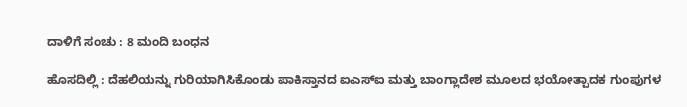ದಾಳಿಗೆ ಸಂಚು : 8 ಮಂದಿ ಬಂಧನ

ಹೊಸದಿಲ್ಲಿ : ದೆಹಲಿಯನ್ನು ಗುರಿಯಾಗಿಸಿಕೊಂಡು ಪಾಕಿಸ್ತಾನದ ಐಎಸ್‌ಐ ಮತ್ತು ಬಾಂಗ್ಲಾದೇಶ ಮೂಲದ ಭಯೋತ್ಪಾದಕ ಗುಂಪುಗಳ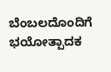ಬೆಂಬಲದೊಂದಿಗೆ ಭಯೋತ್ಪಾದಕ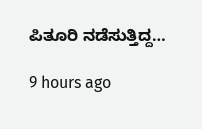ಪಿತೂರಿ ನಡೆಸುತ್ತಿದ್ದ…

9 hours ago